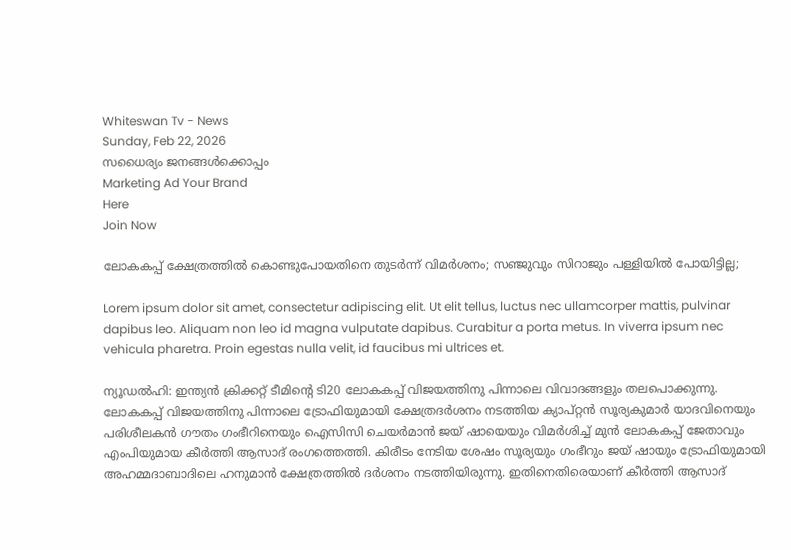Whiteswan Tv - News
Sunday, Feb 22, 2026
സധൈര്യം ജനങ്ങൾക്കൊപ്പം
Marketing Ad Your Brand
Here
Join Now

ലോകകപ്പ് ക്ഷേത്രത്തിൽ കൊണ്ടുപോയതിനെ തുടർന്ന് വിമർശനം; സഞ്ജുവും സിറാജും പള്ളിയിൽ പോയിട്ടില്ല;

Lorem ipsum dolor sit amet, consectetur adipiscing elit. Ut elit tellus, luctus nec ullamcorper mattis, pulvinar dapibus leo. Aliquam non leo id magna vulputate dapibus. Curabitur a porta metus. In viverra ipsum nec vehicula pharetra. Proin egestas nulla velit, id faucibus mi ultrices et.

ന്യൂഡൽഹി: ഇന്ത്യൻ ക്രിക്കറ്റ് ടീമിന്റെ ടി20 ലോകകപ്പ് വിജയത്തിനു പിന്നാലെ വിവാദങ്ങളും തലപൊക്കുന്നു. ലോകകപ്പ് വിജയത്തിനു പിന്നാലെ ട്രോഫിയുമായി ക്ഷേത്രദർശനം നടത്തിയ ക്യാപ്റ്റൻ സൂര്യകുമാർ യാദവിനെയും പരിശീലകൻ ഗൗതം ഗംഭീറിനെയും ഐസിസി ചെയർമാൻ ജയ് ഷായെയും വിമർശിച്ച് മുൻ ലോകകപ്പ് ജേതാവും എംപിയുമായ കീർത്തി ആസാദ് രംഗത്തെത്തി. കിരീടം നേടിയ ശേഷം സൂര്യയും ഗംഭീറും ജയ് ഷായും ട്രോഫിയുമായി അഹമ്മദാബാദിലെ ഹനുമാൻ ക്ഷേത്രത്തിൽ ദർശനം നടത്തിയിരുന്നു. ഇതിനെതിരെയാണ് കീർത്തി ആസാദ്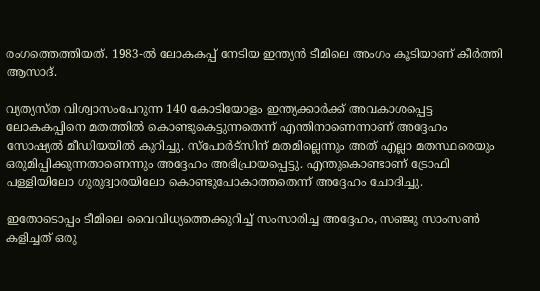രംഗത്തെത്തിയത്. 1983-ൽ ലോകകപ്പ് നേടിയ ഇന്ത്യൻ ടീമിലെ അംഗം കൂടിയാണ് കീർത്തി ആസാദ്.

വ്യത്യസ്ത വിശ്വാസംപേറുന്ന 140 കോടിയോളം ഇന്ത്യക്കാർക്ക് അവകാശപ്പെട്ട ലോകകപ്പിനെ മതത്തിൽ കൊണ്ടുകെട്ടുന്നതെന്ന് എന്തിനാണെന്നാണ് അദ്ദേഹം സോഷ്യൽ മീഡിയയിൽ കുറിച്ചു. സ്‌പോർട്‌സിന് മതമില്ലെന്നും അത് എല്ലാ മതസ്ഥരെയും ഒരുമിപ്പിക്കുന്നതാണെന്നും അദ്ദേഹം അഭിപ്രായപ്പെട്ടു. എന്തുകൊണ്ടാണ് ട്രോഫി പള്ളിയിലോ ഗുരുദ്വാരയിലോ കൊണ്ടുപോകാത്തതെന്ന് അദ്ദേഹം ചോദിച്ചു.

ഇതോടൊപ്പം ടീമിലെ വൈവിധ്യത്തെക്കുറിച്ച് സംസാരിച്ച അദ്ദേഹം, സഞ്ജു സാംസൺ കളിച്ചത് ഒരു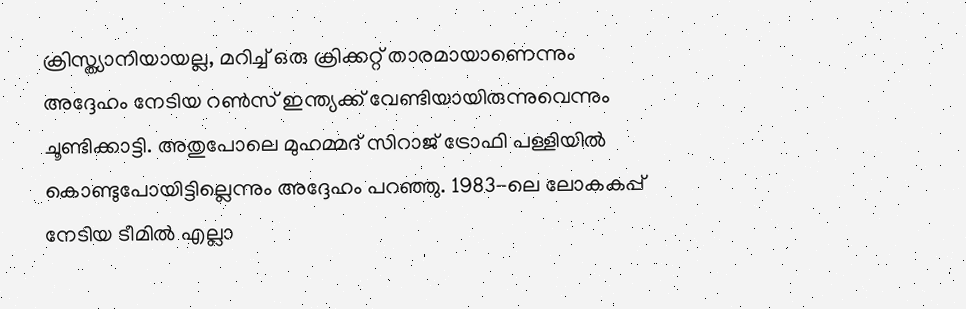ക്രിസ്ത്യാനിയായല്ല, മറിച്ച് ഒരു ക്രിക്കറ്റ് താരമായാണെന്നും അദ്ദേഹം നേടിയ റൺസ് ഇന്ത്യക്ക് വേണ്ടിയായിരുന്നുവെന്നും ചൂണ്ടിക്കാട്ടി. അതുപോലെ മുഹമ്മദ് സിറാജ് ട്രോഫി പള്ളിയിൽ കൊണ്ടുപോയിട്ടില്ലെന്നും അദ്ദേഹം പറഞ്ഞു. 1983-ലെ ലോകകപ്പ് നേടിയ ടീമിൽ എല്ലാ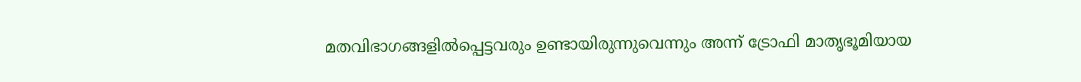മതവിഭാഗങ്ങളിൽപ്പെട്ടവരും ഉണ്ടായിരുന്നുവെന്നും അന്ന് ട്രോഫി മാതൃഭൂമിയായ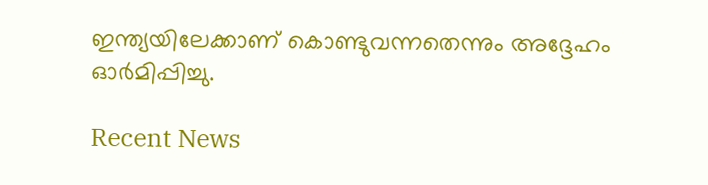ഇന്ത്യയിലേക്കാണ് കൊണ്ടുവന്നതെന്നും അദ്ദേഹം ഓർമിപ്പിച്ചു.

Recent News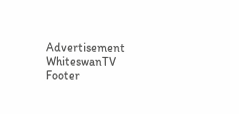Advertisement
WhiteswanTV Footer